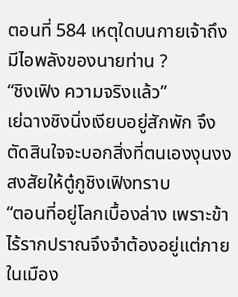ตอนที่ 584 เหตุใดบนกายเจ้าถึงมีไอพลังของนายท่าน ?
“ชิงเฟิง ความจริงแล้ว”
เย่ฉางชิงนิ่งเงียบอยู่สักพัก จึงตัดสินใจจะบอกสิ่งที่ตนเองงุนงงสงสัยให้ตู๋กูชิงเฟิงทราบ
“ตอนที่อยู่โลกเบื้องล่าง เพราะข้าไร้รากปราณจึงจำต้องอยู่แต่ภายในเมือง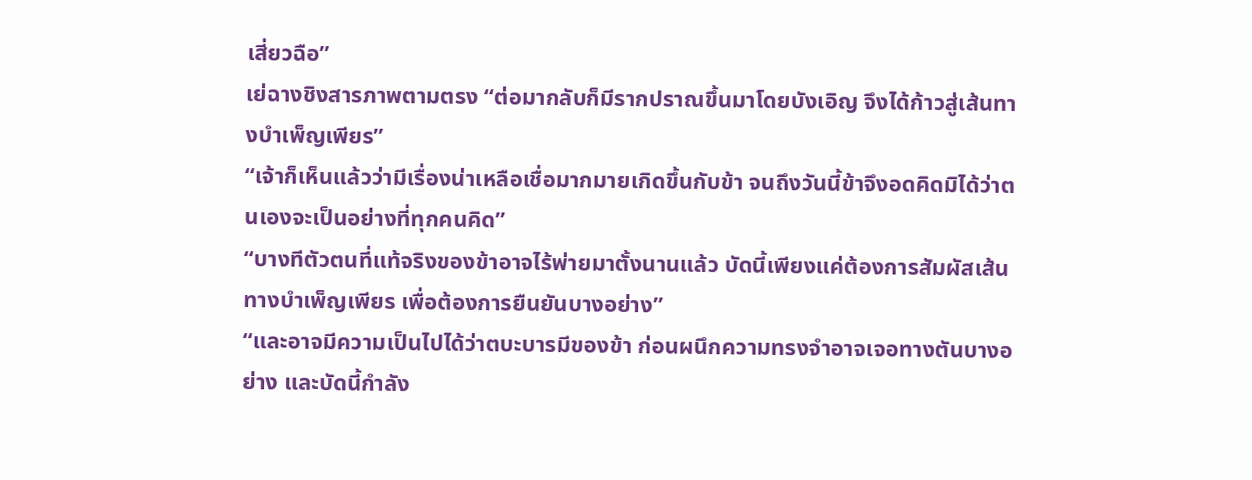เสี่ยวฉือ”
เย่ฉางชิงสารภาพตามตรง “ต่อมากลับก็มีรากปราณขึ้นมาโดยบังเอิญ จึงได้ก้าวสู่เส้นทางบำเพ็ญเพียร”
“เจ้าก็เห็นแล้วว่ามีเรื่องน่าเหลือเชื่อมากมายเกิดขึ้นกับข้า จนถึงวันนี้ข้าจึงอดคิดมิได้ว่าตนเองจะเป็นอย่างที่ทุกคนคิด”
“บางทีตัวตนที่แท้จริงของข้าอาจไร้พ่ายมาตั้งนานแล้ว บัดนี้เพียงแค่ต้องการสัมผัสเส้นทางบำเพ็ญเพียร เพื่อต้องการยืนยันบางอย่าง”
“และอาจมีความเป็นไปได้ว่าตบะบารมีของข้า ก่อนผนึกความทรงจำอาจเจอทางตันบางอย่าง และบัดนี้กำลัง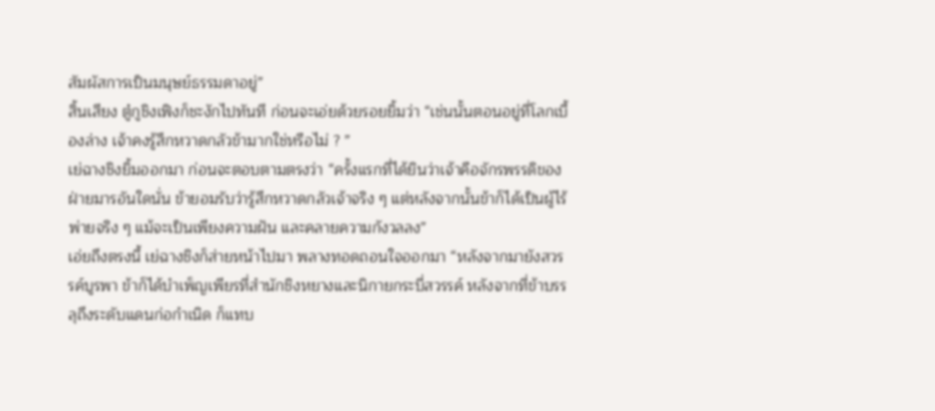สัมผัสการเป็นมนุษย์ธรรมดาอยู่”
สิ้นเสียง ตู๋กูชิงเฟิงก็ชะงักไปทันที ก่อนจะเอ่ยด้วยรอยยิ้มว่า “เช่นนั้นตอนอยู่ที่โลกเบื้องล่าง เจ้าคงรู้สึกหวาดกลัวข้ามากใช่หรือไม่ ? ”
เย่ฉางชิงยิ้มออกมา ก่อนจะตอบตามตรงว่า “ครั้งแรกที่ได้ยินว่าเจ้าคือจักรพรรดิของฝ่ายมารอันใดนั่น ข้ายอมรับว่ารู้สึกหวาดกลัวเจ้าจริง ๆ แต่หลังจากนั้นข้าก็ได้เป็นผู้ไร้พ่ายจริง ๆ แม้จะเป็นเพียงความฝัน และคลายความกังวลลง”
เอ่ยถึงตรงนี้ เย่ฉางชิงก็ส่ายหน้าไปมา พลางทอดถอนใจออกมา “หลังจากมายังสวรรค์บูรพา ข้าก็ได้บำเพ็ญเพียรที่สำนักชิงหยางและนิกายกระบี่สวรรค์ หลังจากที่ข้าบรรลุถึงระดับแดนก่อกำเนิด ก็แทบ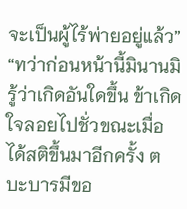จะเป็นผู้ไร้พ่ายอยู่แล้ว”
“ทว่าก่อนหน้านี้มินานมิรู้ว่าเกิดอันใดขึ้น ข้าเกิดใจลอยไปชั่วขณะเมื่อได้สติขึ้นมาอีกครั้ง ตบะบารมีขอ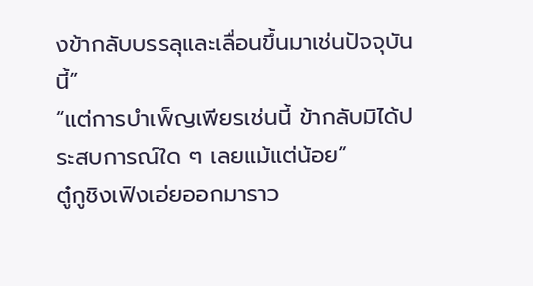งข้ากลับบรรลุและเลื่อนขึ้นมาเช่นปัจจุบันนี้”
“แต่การบำเพ็ญเพียรเช่นนี้ ข้ากลับมิได้ประสบการณ์ใด ๆ เลยแม้แต่น้อย”
ตู๋กูชิงเฟิงเอ่ยออกมาราว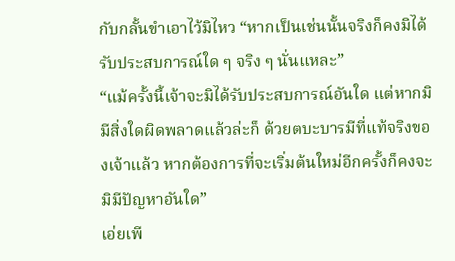กับกลั้นขำเอาไว้มิไหว “หากเป็นเช่นนั้นจริงก็คงมิได้รับประสบการณ์ใด ๆ จริง ๆ นั่นแหละ”
“แม้ครั้งนี้เจ้าจะมิได้รับประสบการณ์อันใด แต่หากมิมีสิ่งใดผิดพลาดแล้วล่ะก็ ด้วยตบะบารมีที่แท้จริงของเจ้าแล้ว หากต้องการที่จะเริ่มต้นใหม่อีกครั้งก็คงจะมิมีปัญหาอันใด”
เอ่ยเพี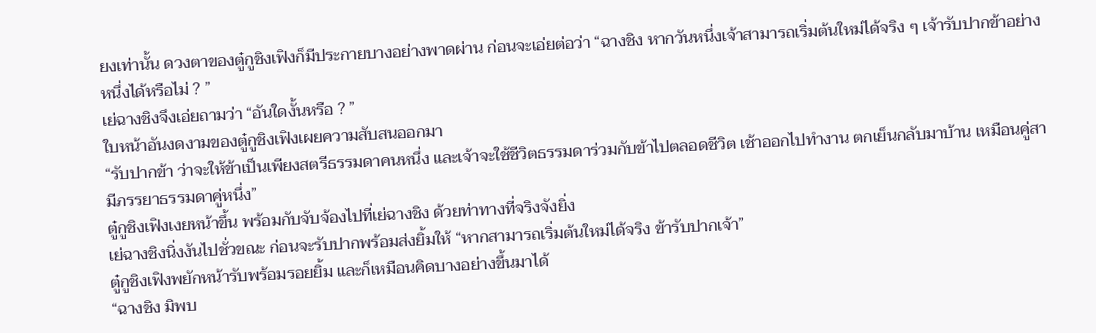ยงเท่านั้น ดวงตาของตู๋กูชิงเฟิงก็มีประกายบางอย่างพาดผ่าน ก่อนจะเอ่ยต่อว่า “ฉางชิง หากวันหนึ่งเจ้าสามารถเริ่มต้นใหม่ได้จริง ๆ เจ้ารับปากข้าอย่างหนึ่งได้หรือไม่ ? ”
เย่ฉางชิงจึงเอ่ยถามว่า “อันใดงั้นหรือ ? ”
ใบหน้าอันงดงามของตู๋กูชิงเฟิงเผยความสับสนออกมา
“รับปากข้า ว่าจะให้ข้าเป็นเพียงสตรีธรรมดาคนหนึ่ง และเจ้าจะใช้ชีวิตธรรมดาร่วมกับข้าไปตลอดชีวิต เช้าออกไปทำงาน ตกเย็นกลับมาบ้าน เหมือนคู่สามีภรรยาธรรมดาคู่หนึ่ง”
ตู๋กูชิงเฟิงเงยหน้าขึ้น พร้อมกับจับจ้องไปที่เย่ฉางชิง ด้วยท่าทางที่จริงจังยิ่ง
เย่ฉางชิงนิ่งงันไปชั่วขณะ ก่อนจะรับปากพร้อมส่งยิ้มให้ “หากสามารถเริ่มต้นใหม่ได้จริง ข้ารับปากเจ้า”
ตู๋กูชิงเฟิงพยักหน้ารับพร้อมรอยยิ้ม และก็เหมือนคิดบางอย่างขึ้นมาได้
“ฉางชิง มิพบ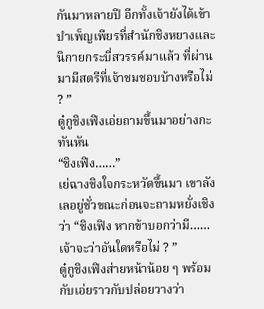กันมาหลายปี อีกทั้งเจ้ายังได้เข้าบำเพ็ญเพียรที่สำนักชิงหยางและนิกายกระบี่สวรรค์มาแล้ว ที่ผ่านมามีสตรีที่เจ้าชมชอบบ้างหรือไม่ ? ”
ตู๋กูชิงเฟิงเอ่ยถามขึ้นมาอย่างกะทันหัน
“ชิงเฟิง……”
เย่ฉางชิงใจกระหวัดขึ้นมา เขาลังเลอยู่ชั่วขณะก่อนจะถามหยั่งเชิงว่า “ชิงเฟิง หากข้าบอกว่ามี……เจ้าจะว่าอันใดหรือไม่ ? ”
ตู๋กูชิงเฟิงส่ายหน้าน้อย ๆ พร้อมกับเอ่ยราวกับปล่อยวางว่า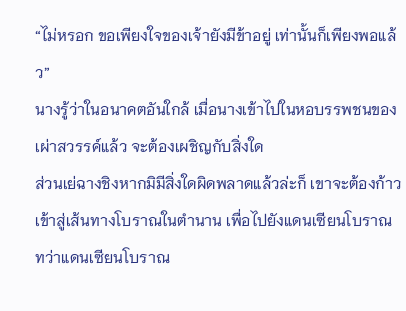“ไม่หรอก ขอเพียงใจของเจ้ายังมีข้าอยู่ เท่านั้นก็เพียงพอแล้ว”
นางรู้ว่าในอนาคตอันใกล้ เมื่อนางเข้าไปในหอบรรพชนของเผ่าสวรรค์แล้ว จะต้องเผชิญกับสิ่งใด
ส่วนเย่ฉางชิงหากมิมีสิ่งใดผิดพลาดแล้วล่ะก็ เขาจะต้องก้าวเข้าสู่เส้นทางโบราณในตำนาน เพื่อไปยังแดนเซียนโบราณ
ทว่าแดนเซียนโบราณ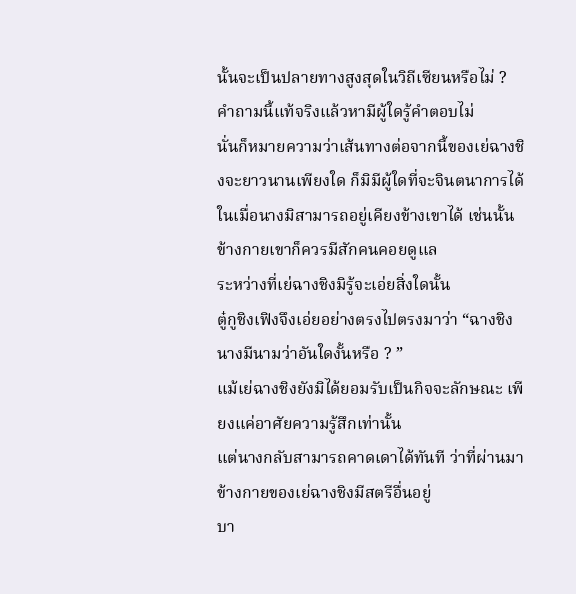นั้นจะเป็นปลายทางสูงสุดในวิถีเซียนหรือไม่ ?
คำถามนี้แท้จริงแล้วหามีผู้ใดรู้คำตอบไม่
นั่นก็หมายความว่าเส้นทางต่อจากนี้ของเย่ฉางชิงจะยาวนานเพียงใด ก็มิมีผู้ใดที่จะจินตนาการได้
ในเมื่อนางมิสามารถอยู่เคียงข้างเขาได้ เช่นนั้นข้างกายเขาก็ควรมีสักคนคอยดูแล
ระหว่างที่เย่ฉางชิงมิรู้จะเอ่ยสิ่งใดนั้น
ตู๋กูชิงเฟิงจึงเอ่ยอย่างตรงไปตรงมาว่า “ฉางชิง นางมีนามว่าอันใดงั้นหรือ ? ”
แม้เย่ฉางชิงยังมิได้ยอมรับเป็นกิจจะลักษณะ เพียงแค่อาศัยความรู้สึกเท่านั้น
แต่นางกลับสามารถคาดเดาได้ทันที ว่าที่ผ่านมาข้างกายของเย่ฉางชิงมีสตรีอื่นอยู่
บา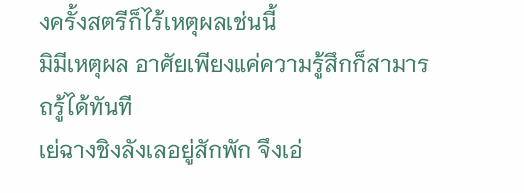งครั้งสตรีก็ไร้เหตุผลเช่นนี้
มิมีเหตุผล อาศัยเพียงแค่ความรู้สึกก็สามารถรู้ได้ทันที
เย่ฉางชิงลังเลอยู่สักพัก จึงเอ่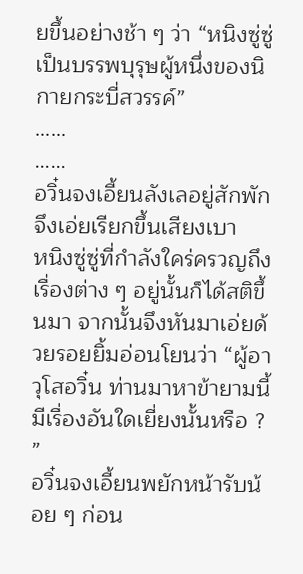ยขึ้นอย่างช้า ๆ ว่า “หนิงซู่ซู่ เป็นบรรพบุรุษผู้หนึ่งของนิกายกระบี่สวรรค์”
……
……
อวิ๋นจงเอี้ยนลังเลอยู่สักพัก จึงเอ่ยเรียกขึ้นเสียงเบา
หนิงซู่ซู่ที่กำลังใคร่ครวญถึงเรื่องต่าง ๆ อยู่นั้นก็ได้สติขึ้นมา จากนั้นจึงหันมาเอ่ยด้วยรอยยิ้มอ่อนโยนว่า “ผู้อาวุโสอวิ๋น ท่านมาหาข้ายามนี้มีเรื่องอันใดเยี่ยงนั้นหรือ ? ”
อวิ๋นจงเอี้ยนพยักหน้ารับน้อย ๆ ก่อน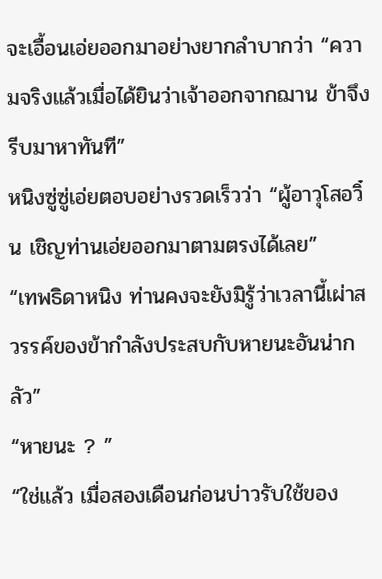จะเอื้อนเอ่ยออกมาอย่างยากลำบากว่า “ความจริงแล้วเมื่อได้ยินว่าเจ้าออกจากฌาน ข้าจึงรีบมาหาทันที”
หนิงซู่ซู่เอ่ยตอบอย่างรวดเร็วว่า “ผู้อาวุโสอวิ๋น เชิญท่านเอ่ยออกมาตามตรงได้เลย”
“เทพธิดาหนิง ท่านคงจะยังมิรู้ว่าเวลานี้เผ่าสวรรค์ของข้ากำลังประสบกับหายนะอันน่ากลัว”
“หายนะ ? ”
“ใช่แล้ว เมื่อสองเดือนก่อนบ่าวรับใช้ของ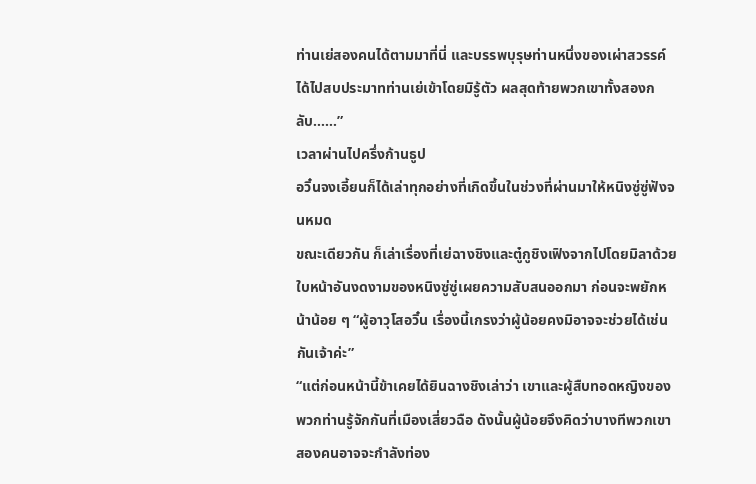ท่านเย่สองคนได้ตามมาที่นี่ และบรรพบุรุษท่านหนึ่งของเผ่าสวรรค์ ได้ไปสบประมาทท่านเย่เข้าโดยมิรู้ตัว ผลสุดท้ายพวกเขาทั้งสองกลับ……”
เวลาผ่านไปครึ่งก้านธูป
อวิ๋นจงเอี้ยนก็ได้เล่าทุกอย่างที่เกิดขึ้นในช่วงที่ผ่านมาให้หนิงซู่ซู่ฟังจนหมด
ขณะเดียวกัน ก็เล่าเรื่องที่เย่ฉางชิงและตู๋กูชิงเฟิงจากไปโดยมิลาด้วย
ใบหน้าอันงดงามของหนิงซู่ซู่เผยความสับสนออกมา ก่อนจะพยักหน้าน้อย ๆ “ผู้อาวุโสอวิ๋น เรื่องนี้เกรงว่าผู้น้อยคงมิอาจจะช่วยได้เช่นกันเจ้าค่ะ”
“แต่ก่อนหน้านี้ข้าเคยได้ยินฉางชิงเล่าว่า เขาและผู้สืบทอดหญิงของพวกท่านรู้จักกันที่เมืองเสี่ยวฉือ ดังนั้นผู้น้อยจึงคิดว่าบางทีพวกเขาสองคนอาจจะกำลังท่อง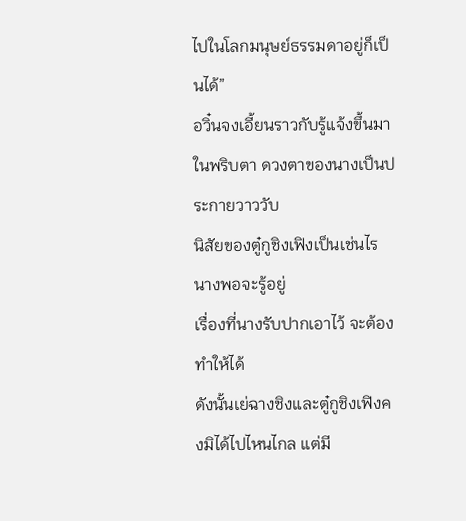ไปในโลกมนุษย์ธรรมดาอยู่ก็เป็นได้”
อวิ๋นจงเอี้ยนราวกับรู้แจ้งขึ้นมาในพริบตา ดวงตาของนางเป็นประกายวาววับ
นิสัยของตู๋กูชิงเฟิงเป็นเช่นไร นางพอจะรู้อยู่
เรื่องที่นางรับปากเอาไว้ จะต้องทำให้ได้
ดังนั้นเย่ฉางชิงและตู๋กูชิงเฟิงคงมิได้ไปไหนไกล แต่มี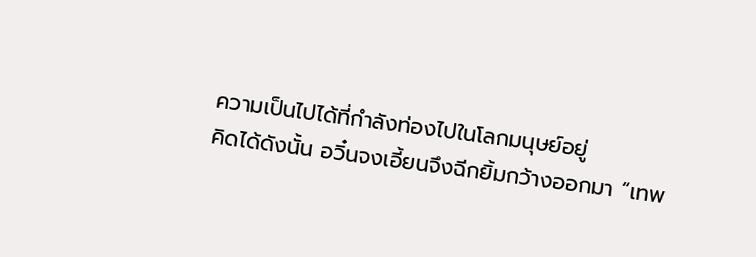ความเป็นไปได้ที่กำลังท่องไปในโลกมนุษย์อยู่
คิดได้ดังนั้น อวิ๋นจงเอี้ยนจึงฉีกยิ้มกว้างออกมา “เทพ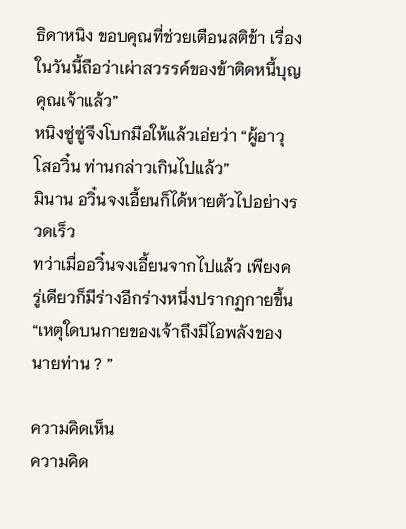ธิดาหนิง ขอบคุณที่ช่วยเตือนสติข้า เรื่องในวันนี้ถือว่าเผ่าสวรรค์ของข้าติดหนี้บุญคุณเจ้าแล้ว”
หนิงซู่ซู่จึงโบกมือให้แล้วเอ่ยว่า “ผู้อาวุโสอวิ๋น ท่านกล่าวเกินไปแล้ว”
มินาน อวิ๋นจงเอี้ยนก็ได้หายตัวไปอย่างรวดเร็ว
ทว่าเมื่ออวิ๋นจงเอี้ยนจากไปแล้ว เพียงครู่เดียวก็มีร่างอีกร่างหนึ่งปรากฏกายขึ้น
“เหตุใดบนกายของเจ้าถึงมีไอพลังของนายท่าน ? ”

ความคิดเห็น
ความคิด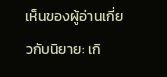เห็นของผู้อ่านเกี่ยวกับนิยาย: เกิ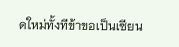ดใหม่ทั้งทีข้าขอเป็นเซียน